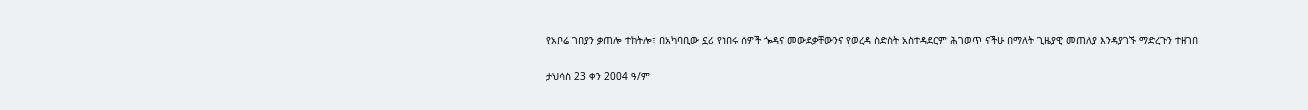የአቦሬ ገበያን ቃጠሎ ተከትሎ፣ በአካባቢው ኗሪ የነበሩ ሰዎች ጐዳና መውደቃቸውንና የወረዳ ስድስት አስተዳደርም ሕገወጥ ናችሁ በማለት ጊዜያዊ መጠለያ እንዳያገኙ ማድረጉን ተዘገበ

ታህሳስ 23 ቀን 2004 ዓ/ም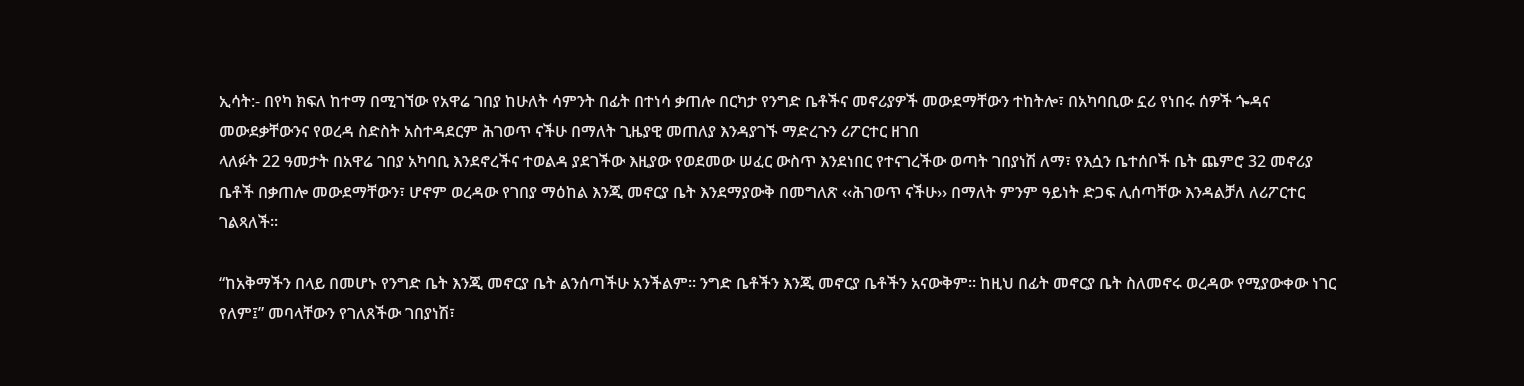ኢሳት:- በየካ ክፍለ ከተማ በሚገኘው የአዋሬ ገበያ ከሁለት ሳምንት በፊት በተነሳ ቃጠሎ በርካታ የንግድ ቤቶችና መኖሪያዎች መውደማቸውን ተከትሎ፣ በአካባቢው ኗሪ የነበሩ ሰዎች ጐዳና መውደቃቸውንና የወረዳ ስድስት አስተዳደርም ሕገወጥ ናችሁ በማለት ጊዜያዊ መጠለያ እንዳያገኙ ማድረጉን ሪፖርተር ዘገበ
ላለፉት 22 ዓመታት በአዋሬ ገበያ አካባቢ እንደኖረችና ተወልዳ ያደገችው እዚያው የወደመው ሠፈር ውስጥ እንደነበር የተናገረችው ወጣት ገበያነሽ ለማ፣ የእሷን ቤተሰቦች ቤት ጨምሮ 32 መኖሪያ ቤቶች በቃጠሎ መውደማቸውን፣ ሆኖም ወረዳው የገበያ ማዕከል እንጂ መኖርያ ቤት እንደማያውቅ በመግለጽ ‹‹ሕገወጥ ናችሁ›› በማለት ምንም ዓይነት ድጋፍ ሊሰጣቸው እንዳልቻለ ለሪፖርተር ገልጻለች፡፡

“ከአቅማችን በላይ በመሆኑ የንግድ ቤት እንጂ መኖርያ ቤት ልንሰጣችሁ አንችልም፡፡ ንግድ ቤቶችን እንጂ መኖርያ ቤቶችን አናውቅም፡፡ ከዚህ በፊት መኖርያ ቤት ስለመኖሩ ወረዳው የሚያውቀው ነገር የለም፤” መባላቸውን የገለጸችው ገበያነሽ፣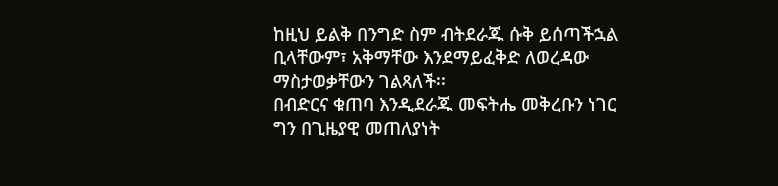ከዚህ ይልቅ በንግድ ስም ብትደራጁ ሱቅ ይሰጣችኋል ቢላቸውም፣ አቅማቸው እንደማይፈቅድ ለወረዳው ማስታወቃቸውን ገልጻለች፡፡
በብድርና ቁጠባ እንዲደራጁ መፍትሔ መቅረቡን ነገር ግን በጊዜያዊ መጠለያነት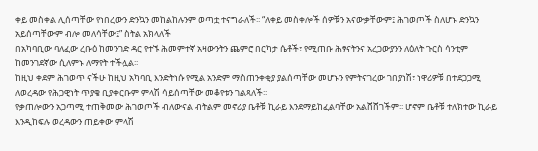ቀይ መስቀል ሊሰጣቸው የነበረውን ድንኳን መከልከሉንም ወጣቷ ተናግራለች፡፡ “ለቀይ መስቀሎች ሰዎቹን አናውቃቸውም፤ ሕገወጦች ስለሆኑ ድንኳን አይሰጣቸውም ብሎ መለሳቸው፤” ስትል አክላለች
በአካባቢው ባለፈው ረቡዕ ከመንገድ ዳር የተኙ ሕመምተኛ አዛውንትን ጨምሮ በርካታ ሴቶች፣ የሚጠቡ ሕፃናትንና አረጋውያንን ለዕለት ጉርስ ሳንቲም ከመንገደኛው ሲለምኑ ለማየት ተችሏል፡፡
ከዚህ ቀደም ሕገወጥ ናችሁ ከዚህ አካባቢ እንድትነሱ የሚል አንድም ማስጠንቀቂያ ያልሰጣቸው መሆኑን የምትናገረው ገበያነሽ፣ ነዋሪዎቹ በተደጋጋሚ ለወረዳው የሕጋዊነት ጥያቄ ቢያቀርቡም ምላሽ ሳይሰጣቸው መቆየቱን ገልጻለች፡፡
የቃጠሎውን አጋጣሚ ተጠቅመው ሕገወጦች ብለውናል ብትልም መኖሪያ ቤቶቹ ኪራይ እንደማይከፈልባቸው አልሸሸገችም፡፡ ሆኖም ቤቶቹ ተለክተው ኪራይ እንዲከፍሉ ወረዳውን ጠይቀው ምላሽ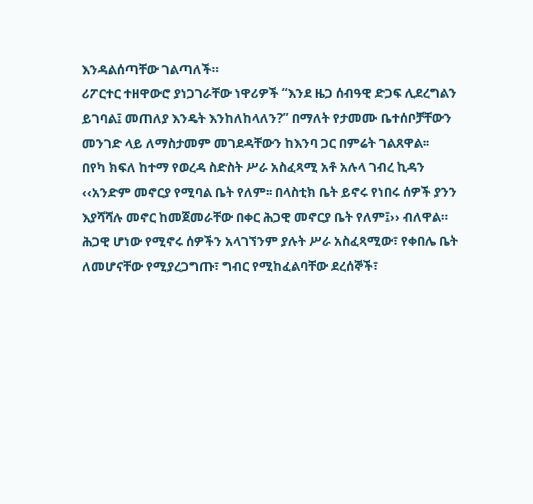እንዳልሰጣቸው ገልጣለች።
ሪፖርተር ተዘዋውሮ ያነጋገራቸው ነዋሪዎች “እንደ ዜጋ ሰብዓዊ ድጋፍ ሊደረግልን ይገባል፤ መጠለያ እንዴት እንከለከላለን?” በማለት የታመሙ ቤተሰቦቻቸውን መንገድ ላይ ለማስታመም መገደዳቸውን ከእንባ ጋር በምሬት ገልጸዋል፡፡
በየካ ክፍለ ከተማ የወረዳ ስድስት ሥራ አስፈጻሚ አቶ አሉላ ገብረ ኪዳን ‹‹አንድም መኖርያ የሚባል ቤት የለም፡፡ በላስቲክ ቤት ይኖሩ የነበሩ ሰዎች ያንን እያሻሻሉ መኖር ከመጀመራቸው በቀር ሕጋዊ መኖርያ ቤት የለም፤›› ብለዋል።
ሕጋዊ ሆነው የሚኖሩ ሰዎችን አላገኘንም ያሉት ሥራ አስፈጻሚው፣ የቀበሌ ቤት ለመሆናቸው የሚያረጋግጡ፣ ግብር የሚከፈልባቸው ደረሰኞች፣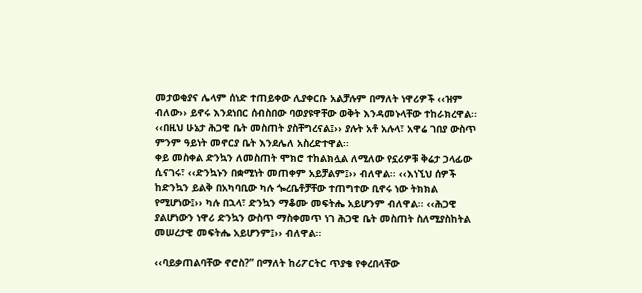መታወቂያና ሌላም ሰነድ ተጠይቀው ሊያቀርቡ አልቻሉም በማለት ነዋሪዎች ‹‹ዝም ብለው›› ይኖሩ እንደነበር ሰብስበው ባወያዩዋቸው ወቅት እንዳመኑላቸው ተከራክረዋል፡፡ ‹‹በዚህ ሁኔታ ሕጋዊ ቤት መስጠት ያስቸግረናል፤›› ያሉት አቶ አሉላ፣ አዋሬ ገበያ ውስጥ ምንም ዓይነት መኖርያ ቤት እንደሌለ አስረድተዋል፡፡
ቀይ መስቀል ድንኳን ለመስጠት ሞክሮ ተከልክሏል ለሚለው የኗሪዎቹ ቅሬታ ኃላፊው ሲናገሩ፣ ‹‹ድንኳኑን በቋሚነት መጠቀም አይቻልም፤›› ብለዋል፡፡ ‹‹እነኚህ ሰዎች ከድንኳን ይልቅ በአካባቢው ካሉ ጐረቤቶቻቸው ተጠግተው ቢኖሩ ነው ትክክል የሚሆነው፤›› ካሉ በኋላ፣ ድንኳን ማቆሙ መፍትሔ አይሆንም ብለዋል፡፡ ‹‹ሕጋዊ ያልሆነውን ነዋሪ ድንኳን ውስጥ ማስቀመጥ ነገ ሕጋዊ ቤት መስጠት ስለሚያስከትል መሠረታዊ መፍትሔ አይሆንም፤›› ብለዋል፡፡

‹‹ባይቃጠልባቸው ኖሮስ?” በማለት ከሪፖርትር ጥያቄ የቀረበላቸው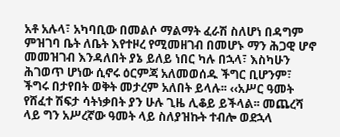አቶ አሉላ፣ አካባቢው በመልሶ ማልማት ፈራሽ ስለሆነ በዳግም ምዝገባ ቤት ለቤት እየተዞረ የሚመዘገብ በመሆኑ ማን ሕጋዊ ሆኖ መመዝገብ እንዳለበት ያኔ ይለይ ነበር ካሉ በኋላ፣ እስካሁን ሕገወጥ ሆነው ሲኖሩ ዕርምጃ አለመወሰዱ ችግር ቢሆንም፣ ችግሩ በታየበት ወቅት መታረም አለበት ይላሉ፡፡ ‹‹አሥር ዓመት የሸፈተ ሽፍታ ሳትነቃበት ያን ሁሉ ጊዜ ሊቆይ ይችላል፡፡ መጨረሻ ላይ ግን አሥረኛው ዓመት ላይ ስለያዝኩት ተብሎ ወደኋላ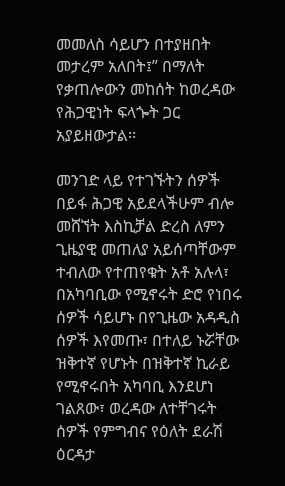መመለስ ሳይሆን በተያዘበት መታረም አለበት፤” በማለት የቃጠሎውን መከሰት ከወረዳው የሕጋዊነት ፍላጐት ጋር አያይዘውታል፡፡

መንገድ ላይ የተገኙትን ሰዎች በይፋ ሕጋዊ አይደላችሁም ብሎ መሸኘት እስኪቻል ድረስ ለምን ጊዜያዊ መጠለያ አይሰጣቸውም ተብለው የተጠየቁት አቶ አሉላ፣ በአካባቢው የሚኖሩት ድሮ የነበሩ ሰዎች ሳይሆኑ በየጊዜው አዳዲስ ሰዎች እየመጡ፣ በተለይ ኑሯቸው ዝቅተኛ የሆኑት በዝቅተኛ ኪራይ የሚኖሩበት አካባቢ እንደሆነ ገልጸው፣ ወረዳው ለተቸገሩት ሰዎች የምግብና የዕለት ደራሽ ዕርዳታ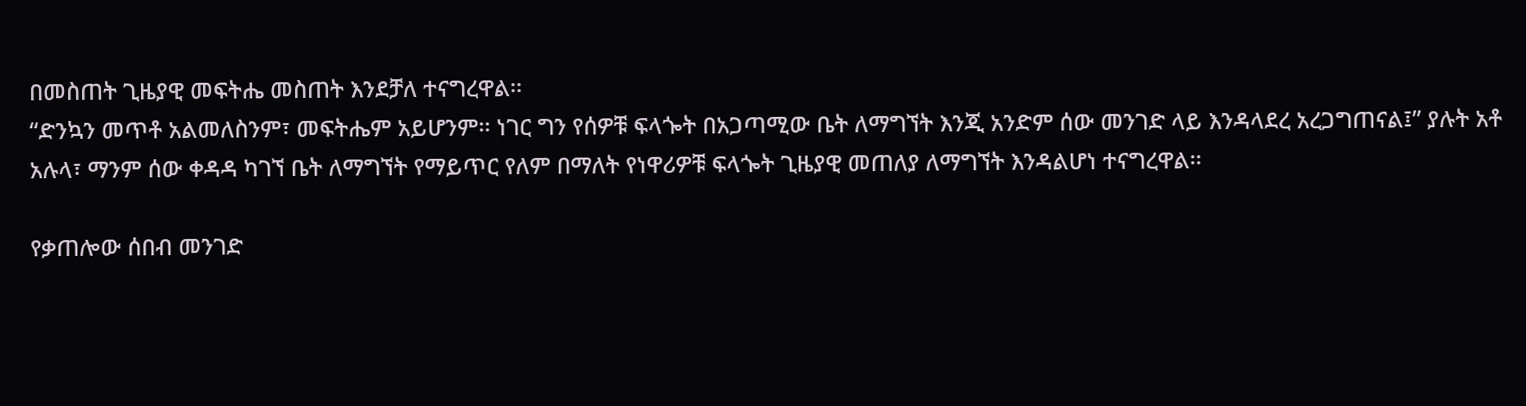በመስጠት ጊዜያዊ መፍትሔ መስጠት እንደቻለ ተናግረዋል፡፡
“ድንኳን መጥቶ አልመለስንም፣ መፍትሔም አይሆንም፡፡ ነገር ግን የሰዎቹ ፍላጐት በአጋጣሚው ቤት ለማግኘት እንጂ አንድም ሰው መንገድ ላይ እንዳላደረ አረጋግጠናል፤” ያሉት አቶ አሉላ፣ ማንም ሰው ቀዳዳ ካገኘ ቤት ለማግኘት የማይጥር የለም በማለት የነዋሪዎቹ ፍላጐት ጊዜያዊ መጠለያ ለማግኘት እንዳልሆነ ተናግረዋል፡፡

የቃጠሎው ሰበብ መንገድ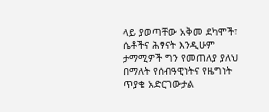ላይ ያወጣቸው አቅመ ደካሞች፣ ሴቶችና ሕፃናት እንዲሁም ታማሚዎች ግን የመጠለያ ያለህ በማለት የሰብዓዊነትና የዜግነት ጥያቄ አድርገውታል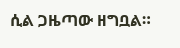ሲል ጋዜጣው ዘግቧል።